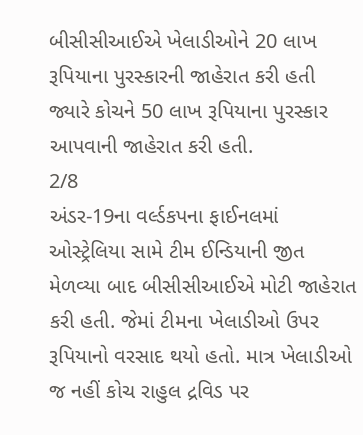બીસીસીઆઈએ ખેલાડીઓને 20 લાખ રૂપિયાના પુરસ્કારની જાહેરાત કરી હતી જ્યારે કોચને 50 લાખ રૂપિયાના પુરસ્કાર આપવાની જાહેરાત કરી હતી.
2/8
અંડર-19ના વર્લ્ડકપના ફાઈનલમાં ઓસ્ટ્રેલિયા સામે ટીમ ઈન્ડિયાની જીત મેળવ્યા બાદ બીસીસીઆઈએ મોટી જાહેરાત કરી હતી. જેમાં ટીમના ખેલાડીઓ ઉપર રૂપિયાનો વરસાદ થયો હતો. માત્ર ખેલાડીઓ જ નહીં કોચ રાહુલ દ્રવિડ પર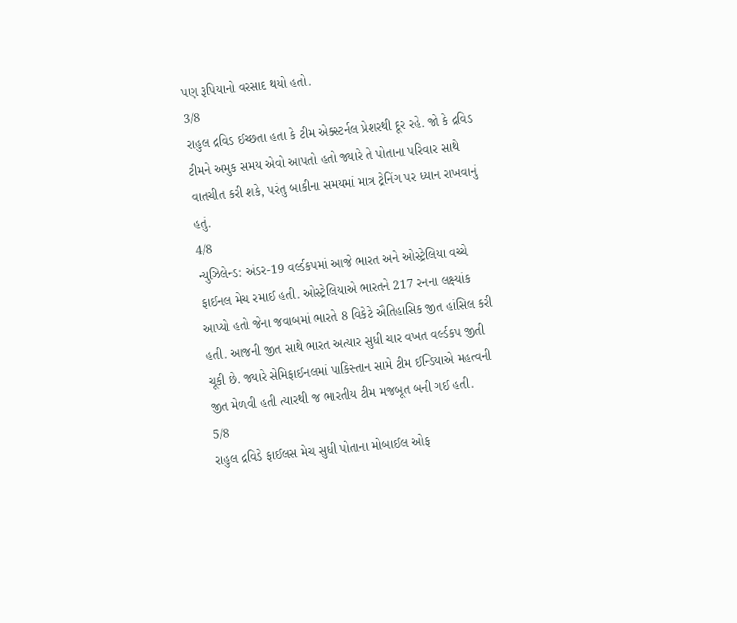પણ રૂપિયાનો વરસાદ થયો હતો.
3/8
રાહુલ દ્રવિડ ઈચ્છતા હતા કે ટીમ એક્સ્ટર્નલ પ્રેશરથી દૂર રહે. જો કે દ્રવિડ ટીમને અમુક સમય એવો આપતો હતો જ્યારે તે પોતાના પરિવાર સાથે વાતચીત કરી શકે, પરંતુ બાકીના સમયમાં માત્ર ટ્રેનિંગ પર ધ્યાન રાખવાનું હતું.
4/8
ન્યુઝિલેન્ડ: અંડર-19 વર્લ્ડકપમાં આજે ભારત અને ઓસ્ટ્રેલિયા વચ્ચે ફાઈનલ મેચ રમાઈ હતી. ઓસ્ટ્રેલિયાએ ભારતને 217 રનના લક્ષ્યાંક આપ્યો હતો જેના જવાબમાં ભારતે 8 વિકેટે ઐતિહાસિક જીત હાંસિલ કરી હતી. આજની જીત સાથે ભારત અત્યાર સુધી ચાર વખત વર્લ્ડકપ જીતી ચૂકી છે. જ્યારે સેમિફાઈનલમાં પાકિસ્તાન સામે ટીમ ઈન્ડિયાએ મહત્વની જીત મેળવી હતી ત્યારથી જ ભારતીય ટીમ મજબૂત બની ગઈ હતી.
5/8
રાહુલ દ્રવિડે ફાઈલસ મેચ સુધી પોતાના મોબાઈલ ઓફ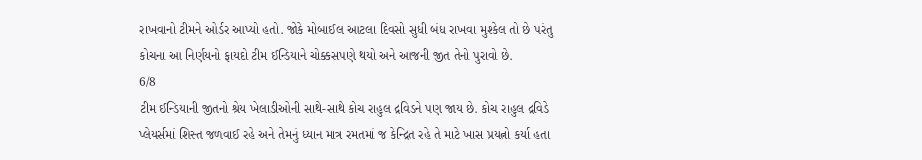રાખવાનો ટીમને ઓર્ડર આપ્યો હતો. જોકે મોબાઈલ આટલા દિવસો સુધી બંધ રાખવા મુશ્કેલ તો છે પરંતુ કોચના આ નિર્ણયનો ફાયદો ટીમ ઈન્ડિયાને ચોક્કસપણે થયો અને આજની જીત તેનો પુરાવો છે.
6/8
ટીમ ઈન્ડિયાની જીતનો શ્રેય ખેલાડીઓની સાથે-સાથે કોચ રાહુલ દ્રવિડને પણ જાય છે. કોચ રાહુલ દ્રવિડે પ્લેયર્સમાં શિસ્ત જળવાઈ રહે અને તેમનું ધ્યાન માત્ર રમતમાં જ કેન્દ્રિત રહે તે માટે ખાસ પ્રયત્નો કર્યા હતા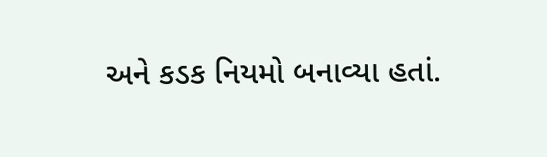અને કડક નિયમો બનાવ્યા હતાં.